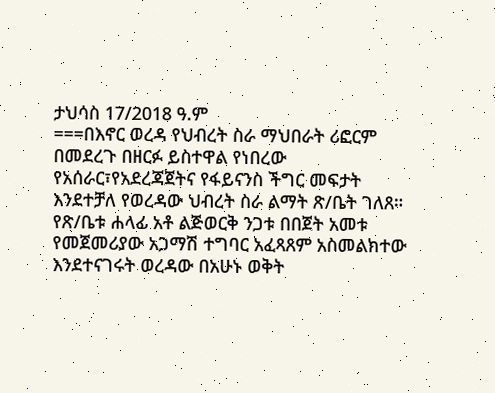ታህሳስ 17/2018 ዓ.ም
===በእኖር ወረዳ የህብረት ስራ ማህበራት ሪፎርም በመደረጉ በዘርፉ ይስተዋል የነበረው የአሰራር፣የአደረጃጀትና የፋይናንስ ችግር መፍታት እንደተቻለ የወረዳው ህብረት ስራ ልማት ጽ/ቤት ገለጸ።
የጽ/ቤቱ ሐላፊ አቶ ልጅወርቅ ንጋቱ በበጀት አመቱ የመጀመሪያው አጋማሽ ተግባር አፈጻጸም አስመልክተው እንደተናገሩት ወረዳው በአሁኑ ወቅት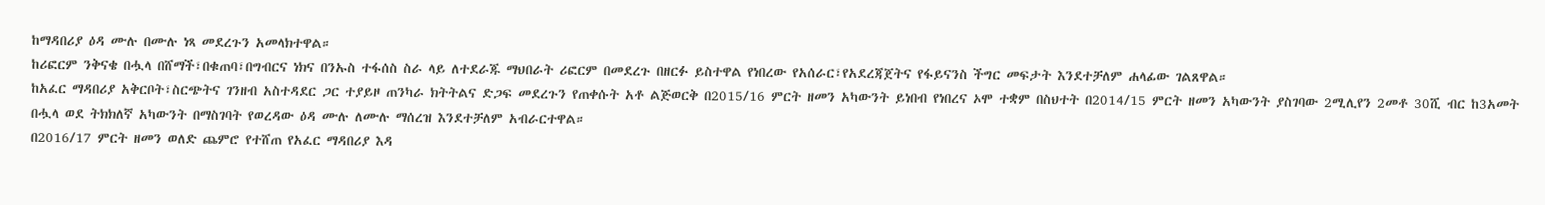ከማዳበሪያ ዕዳ ሙሉ በሙሉ ነጻ መደረጉን አመላክተዋል።
ከሪፎርም ንቅናቄ በሗላ በሸማች፣በቁጠባ፣በግብርና ነክና በንኡስ ተፋሰስ ስራ ላይ ለተደራጁ ማህበራት ሪፎርም በመደረጉ በዘርፉ ይስተዋል የነበረው የአሰራር፣የአደረጃጀትና የፋይናንስ ችግር መፍታት እንደተቻለም ሐላፊው ገልጸዋል።
ከአፈር ማዳበሪያ አቅርቦት፣ስርጭትና ገንዘብ አስተዳደር ጋር ተያይዞ ጠንካራ ክትትልና ድጋፍ መደረጉን የጠቀሱት አቶ ልጅወርቅ በ2015/16 ምርት ዘመን አካውንት ይነበብ የነበረና ኦሞ ተቋም በስህተት በ2014/15 ምርት ዘመን አካውንት ያስገባው 2ሚሊየን 2መቶ 30ሺ ብር ከ3አመት በሗላ ወደ ትክክለኛ አካውንት በማስገባት የወረዳው ዕዳ ሙሉ ለሙሉ ማሰረዝ እንደተቻለም አብራርተዋል።
በ2016/17 ምርት ዘመን ወለድ ጨምሮ የተሸጠ የአፈር ማዳበሪያ እዳ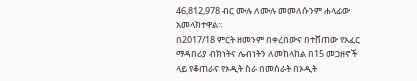46,812,978 ብር ሙሉ ለሙሉ መመለሱንም ሐላፊው አመላክተዋል።
በ2017/18 ምርት ዘመንም በቀረበውና በተሸጠው የአፈር ማዳበሪያ ብክነትና ሌብነትን ለመከላከል በ15 መጋዘኖች ላይ የቆጠራና የኦዲት ስራ በመስራት በኦዲት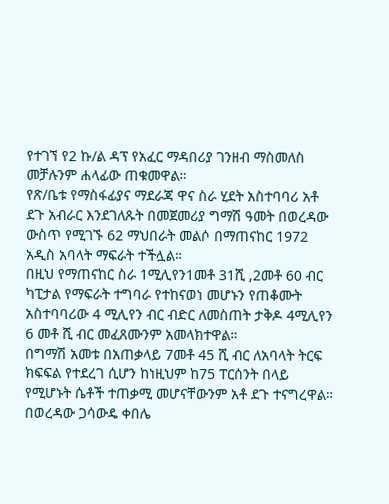የተገኘ የ2 ኩ/ል ዳፕ የአፈር ማዳበሪያ ገንዘብ ማስመለስ መቻሉንም ሐላፊው ጠቁመዋል።
የጽ/ቤቱ የማስፋፊያና ማደራጃ ዋና ስራ ሂደት አስተባባሪ አቶ ደጉ አብራር እንደገለጹት በመጀመሪያ ግማሽ ዓመት በወረዳው ውስጥ የሚገኙ 62 ማህበራት መልሶ በማጠናከር 1972 አዲስ አባላት ማፍራት ተችሏል።
በዚህ የማጠናከር ስራ 1ሚሊየን1መቶ 31ሺ ,2መቶ 60 ብር ካፒታል የማፍራት ተግባራ የተከናወነ መሆኑን የጠቆሙት አስተባባሪው 4 ሚሊየን ብር ብድር ለመስጠት ታቅዶ 4ሚሊየን 6 መቶ ሺ ብር መፈጸሙንም አመላክተዋል።
በግማሽ አመቱ በአጠቃላይ 7መቶ 45 ሺ ብር ለአባላት ትርፍ ክፍፍል የተደረገ ሲሆን ከነዚህም ከ75 ፐርሰንት በላይ የሚሆኑት ሴቶች ተጠቃሚ መሆናቸውንም አቶ ደጉ ተናግረዋል።
በወረዳው ጋሳውዴ ቀበሌ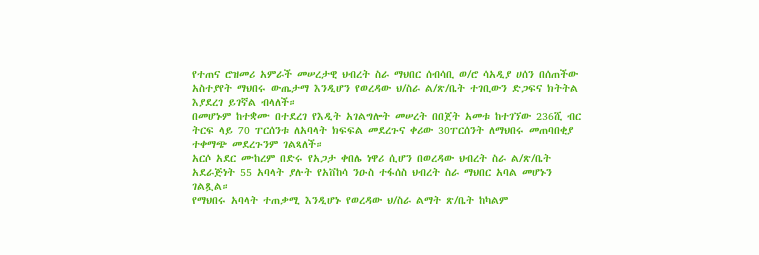የተጠና ሮዝመሪ አምራች መሠረታዊ ህብረት ስራ ማህበር ሰብሳቢ ወ/ሮ ሳአዲያ ሀሰን በሰጠችው አስተያየት ማህበሩ ውጤታማ እንዲሆን የወረዳው ህ/ስራ ል/ጽ/ቤት ተገቢውን ድጋፍና ክትትል እያደረገ ይገኛል ብላለች።
በመሆኑም ከተቋሙ በተደረገ የእዲት አገልግሎት መሠረት በበጀት አመቱ ከተገኘው 236ሺ ብር ትርፍ ላይ 70 ፐርሰንቱ ለአባላት ክፍፍል መደረጉና ቀሪው 30ፐርሰንት ለማህበሩ መጠባበቂያ ተቀማጭ መደረጉንም ገልጻለች።
አርሶ አደር ሙከረም በድሩ የአጋታ ቀበሌ ነዋሪ ሲሆን በወረዳው ህብረት ስራ ል/ጽ/ቤት አደራጅነት 55 አባላት ያሉት የአቨከሳ ንዑስ ተፋሰስ ህብረት ስራ ማህበር አባል መሆኑን ገልጿል።
የማህበሩ አባላት ተጠቃሚ እንዲሆኑ የወረዳው ህ/ስራ ልማት ጽ/ቤት ከካልም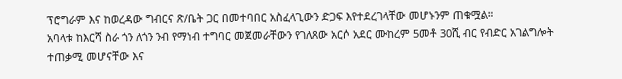ፕሮግራም እና ከወረዳው ግብርና ጽ/ቤት ጋር በመተባበር አስፈላጊውን ድጋፍ እየተደረገላቸው መሆኑንም ጠቁሟል።
አባላቱ ከእርሻ ስራ ጎን ለጎን ንብ የማነብ ተግባር መጀመራቸውን የገለጸው አርሶ አደር ሙከረም 5መቶ 30ሺ ብር የብድር አገልግሎት ተጠቃሚ መሆናቸው እና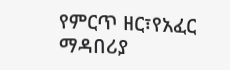የምርጥ ዘር፣የአፈር ማዳበሪያ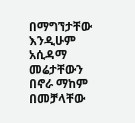በማግኘታቸው እንዲሁም አሲዳማ መሬታቸውን በኖራ ማከም በመቻላቸው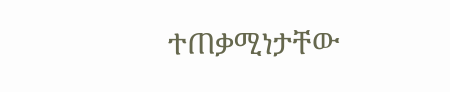ተጠቃሚነታቸው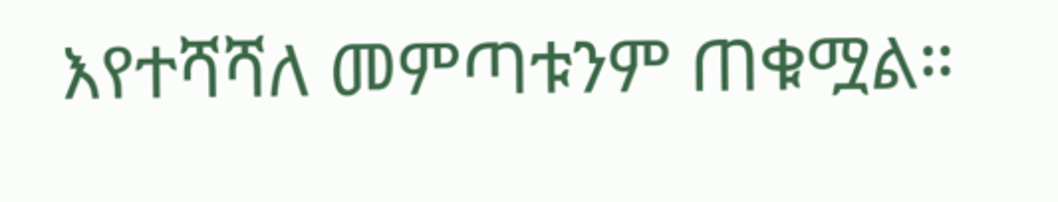እየተሻሻለ መምጣቱንም ጠቁሟል።